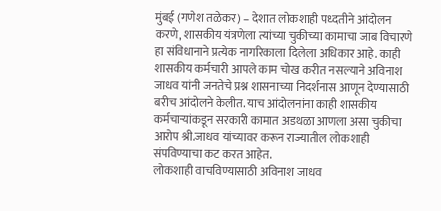मुंबई (गणेश तळेकर) – देशात लोकशाही पध्दतीने आंदोलन करणे, शासकीय यंत्रणेला त्यांच्या चुकीच्या कामाचा जाब विचारणे हा संविधानाने प्रत्येक नागरिकाला दिलेला अधिकार आहे. काही शासकीय कर्मचारी आपले काम चोख करीत नसल्याने अविनाश जाधव यांनी जनतेचे प्रश्न शासनाच्या निदर्शनास आणून देण्यासाठी बरीच आंदोलने केलीत. याच आंदोलनांना काही शासकीय कर्मचाऱ्यांकडून सरकारी कामात अडथळा आणला असा चुकीचा आरोप श्री.जाधव यांच्यावर करून राज्यातील लोकशाही संपविण्याचा कट करत आहेत.
लोकशाही वाचविण्यासाठी अविनाश जाधव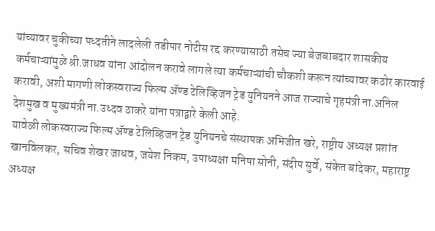यांच्यावर चुकीच्या पध्दतीने लादलेली तडीपार नोटीस रद्द करण्यासाठी तसेच ज्या बेजबाबदार शासकीय कर्मचाऱ्यांमुळे श्री.जाधव यांना आंदोलन करावे लागले त्या कर्मचाऱ्यांची चौकशी करून त्यांच्यावर कठोर कारवाई करावी, अशी मागणी लोकस्वराज्य फिल्म ॲण्ड टेलिव्हिजन ट्रेड युनियनने आज राज्याचे गृहमंत्री ना.अनिल देशमुख व मुख्यमंत्री ना.उध्दव ठाकरे यांना पत्राद्वारे केली आहे.
यावेळी लोकस्वराज्य फिल्म ॲण्ड टेलिव्हिजन ट्रेड युनियनचे संस्थापक अभिजीत खरे, राष्ट्रीय अध्यक्ष प्रशांत खानविलकर, सचिव शेखर जाधव, जयेश निकम, उपाध्यक्षा मनिषा सोनी, संदीप सुर्वे, संकेत बांदेकर, महाराष्ट्र अध्यक्ष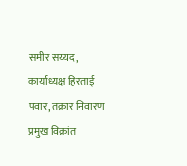समीर सय्यद, कार्याध्यक्ष हिरताई पवार, तक्रार निवारण प्रमुख विक्रांत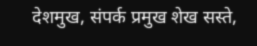देशमुख, संपर्क प्रमुख शेख सस्ते,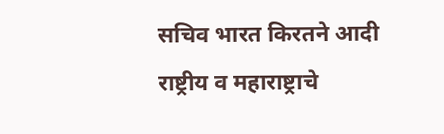सचिव भारत किरतने आदी राष्ट्रीय व महाराष्ट्राचे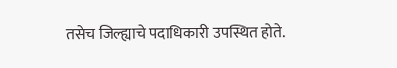तसेच जिल्ह्याचे पदाधिकारी उपस्थित होते.